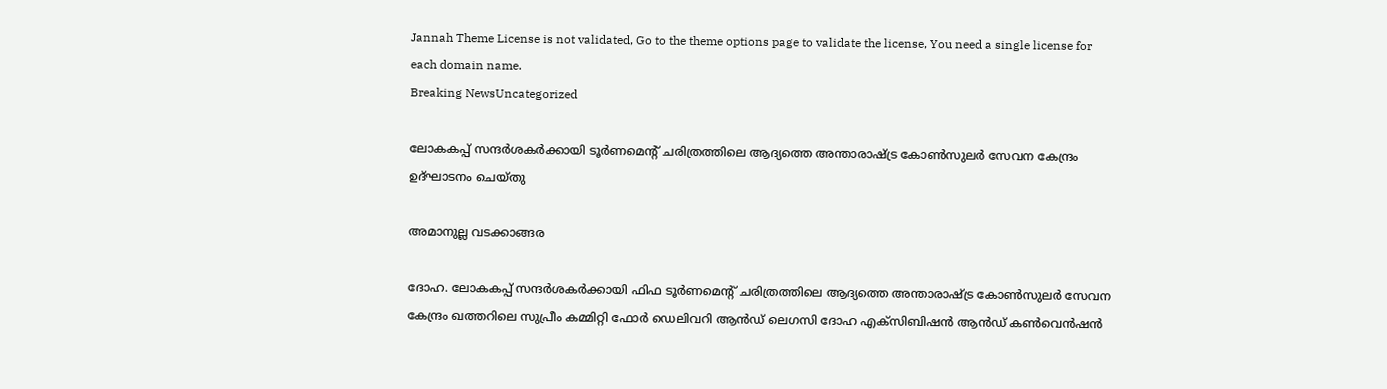Jannah Theme License is not validated, Go to the theme options page to validate the license, You need a single license for each domain name.
Breaking NewsUncategorized

ലോകകപ്പ് സന്ദര്‍ശകര്‍ക്കായി ടൂര്‍ണമെന്റ് ചരിത്രത്തിലെ ആദ്യത്തെ അന്താരാഷ്ട്ര കോണ്‍സുലര്‍ സേവന കേന്ദ്രം ഉദ്ഘാടനം ചെയ്തു

അമാനുല്ല വടക്കാങ്ങര

ദോഹ. ലോകകപ്പ് സന്ദര്‍ശകര്‍ക്കായി ഫിഫ ടൂര്‍ണമെന്റ് ചരിത്രത്തിലെ ആദ്യത്തെ അന്താരാഷ്ട്ര കോണ്‍സുലര്‍ സേവന കേന്ദ്രം ഖത്തറിലെ സുപ്രീം കമ്മിറ്റി ഫോര്‍ ഡെലിവറി ആന്‍ഡ് ലെഗസി ദോഹ എക്സിബിഷന്‍ ആന്‍ഡ് കണ്‍വെന്‍ഷന്‍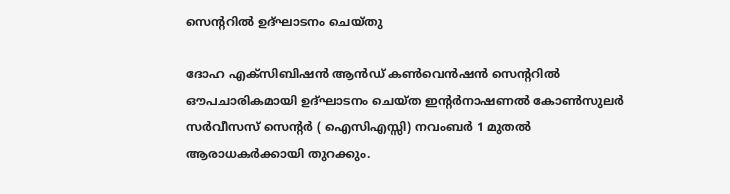സെന്ററില്‍ ഉദ്ഘാടനം ചെയ്തു

ദോഹ എക്സിബിഷന്‍ ആന്‍ഡ് കണ്‍വെന്‍ഷന്‍ സെന്ററില്‍ ഔപചാരികമായി ഉദ്ഘാടനം ചെയ്ത ഇന്റര്‍നാഷണല്‍ കോണ്‍സുലര്‍ സര്‍വീസസ് സെന്റര്‍ ( ഐസിഎസ്സി) നവംബര്‍ 1 മുതല്‍ ആരാധകര്‍ക്കായി തുറക്കും.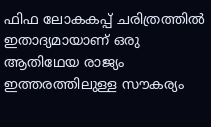ഫിഫ ലോകകപ്പ് ചരിത്രത്തില്‍ ഇതാദ്യമായാണ് ഒരു ആതിഥേയ രാജ്യം ഇത്തരത്തിലുള്ള സൗകര്യം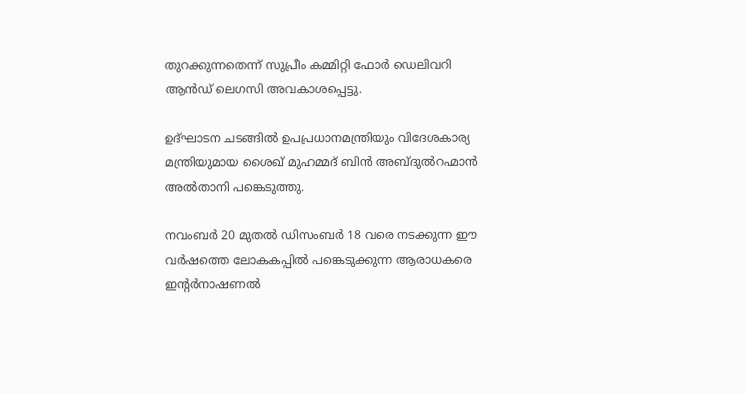തുറക്കുന്നതെന്ന് സുപ്രീം കമ്മിറ്റി ഫോര്‍ ഡെലിവറി ആന്‍ഡ് ലെഗസി അവകാശപ്പെട്ടു.

ഉദ്ഘാടന ചടങ്ങില്‍ ഉപപ്രധാനമന്ത്രിയും വിദേശകാര്യ മന്ത്രിയുമായ ശൈഖ് മുഹമ്മദ് ബിന്‍ അബ്ദുല്‍റഹ്മാന്‍ അല്‍താനി പങ്കെടുത്തു.

നവംബര്‍ 20 മുതല്‍ ഡിസംബര്‍ 18 വരെ നടക്കുന്ന ഈ വര്‍ഷത്തെ ലോകകപ്പില്‍ പങ്കെടുക്കുന്ന ആരാധകരെ ഇന്റര്‍നാഷണല്‍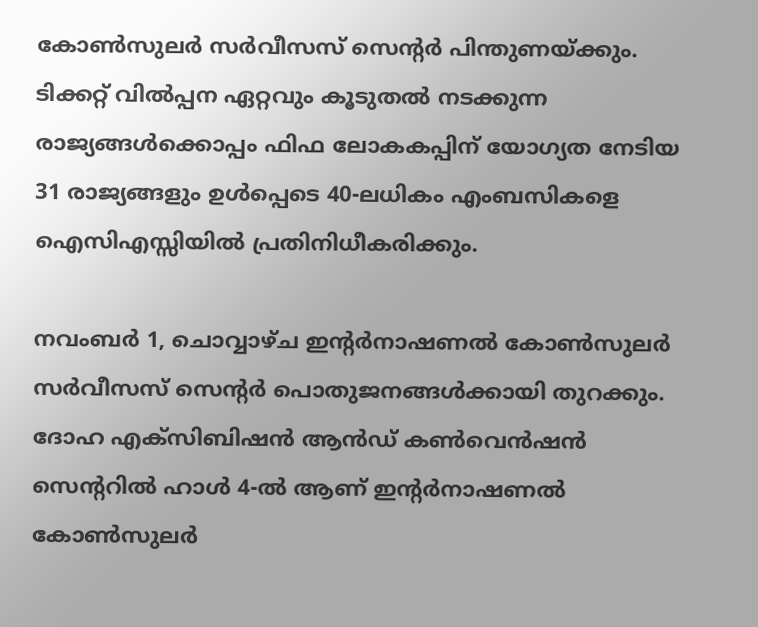കോണ്‍സുലര്‍ സര്‍വീസസ് സെന്റര്‍ പിന്തുണയ്ക്കും. ടിക്കറ്റ് വില്‍പ്പന ഏറ്റവും കൂടുതല്‍ നടക്കുന്ന രാജ്യങ്ങള്‍ക്കൊപ്പം ഫിഫ ലോകകപ്പിന് യോഗ്യത നേടിയ 31 രാജ്യങ്ങളും ഉള്‍പ്പെടെ 40-ലധികം എംബസികളെ ഐസിഎസ്സിയില്‍ പ്രതിനിധീകരിക്കും.

നവംബര്‍ 1, ചൊവ്വാഴ്ച ഇന്റര്‍നാഷണല്‍ കോണ്‍സുലര്‍ സര്‍വീസസ് സെന്റര്‍ പൊതുജനങ്ങള്‍ക്കായി തുറക്കും. ദോഹ എക്സിബിഷന്‍ ആന്‍ഡ് കണ്‍വെന്‍ഷന്‍ സെന്ററില്‍ ഹാള്‍ 4-ല്‍ ആണ് ഇന്റര്‍നാഷണല്‍ കോണ്‍സുലര്‍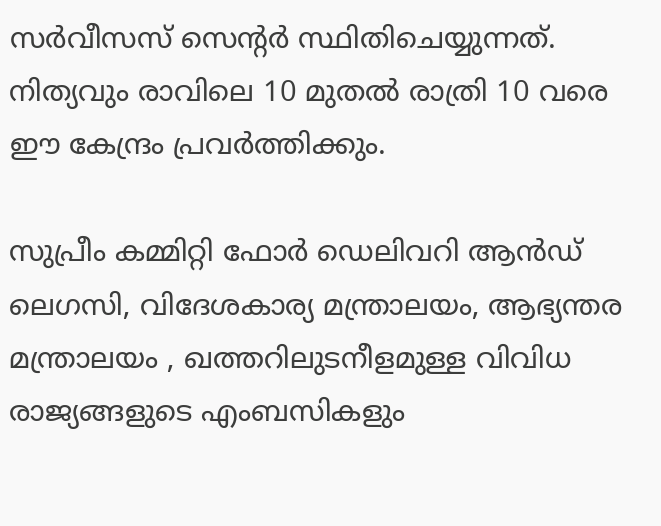സര്‍വീസസ് സെന്റര്‍ സ്ഥിതിചെയ്യുന്നത്. നിത്യവും രാവിലെ 10 മുതല്‍ രാത്രി 10 വരെ ഈ കേന്ദ്രം പ്രവര്‍ത്തിക്കും.

സുപ്രീം കമ്മിറ്റി ഫോര്‍ ഡെലിവറി ആന്‍ഡ് ലെഗസി, വിദേശകാര്യ മന്ത്രാലയം, ആഭ്യന്തര മന്ത്രാലയം , ഖത്തറിലുടനീളമുള്ള വിവിധ രാജ്യങ്ങളുടെ എംബസികളും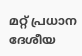മറ്റ് പ്രധാന ദേശീയ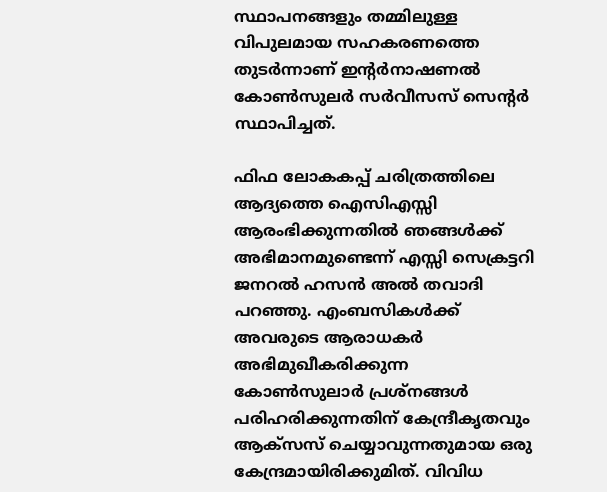സ്ഥാപനങ്ങളും തമ്മിലുള്ള വിപുലമായ സഹകരണത്തെ തുടര്‍ന്നാണ് ഇന്റര്‍നാഷണല്‍ കോണ്‍സുലര്‍ സര്‍വീസസ് സെന്റര്‍ സ്ഥാപിച്ചത്.

ഫിഫ ലോകകപ്പ് ചരിത്രത്തിലെ ആദ്യത്തെ ഐസിഎസ്സി ആരംഭിക്കുന്നതില്‍ ഞങ്ങള്‍ക്ക് അഭിമാനമുണ്ടെന്ന് എസ്സി സെക്രട്ടറി ജനറല്‍ ഹസന്‍ അല്‍ തവാദി പറഞ്ഞു. എംബസികള്‍ക്ക് അവരുടെ ആരാധകര്‍ അഭിമുഖീകരിക്കുന്ന കോണ്‍സുലാര്‍ പ്രശ്‌നങ്ങള്‍ പരിഹരിക്കുന്നതിന് കേന്ദ്രീകൃതവും ആക്‌സസ് ചെയ്യാവുന്നതുമായ ഒരു കേന്ദ്രമായിരിക്കുമിത്. വിവിധ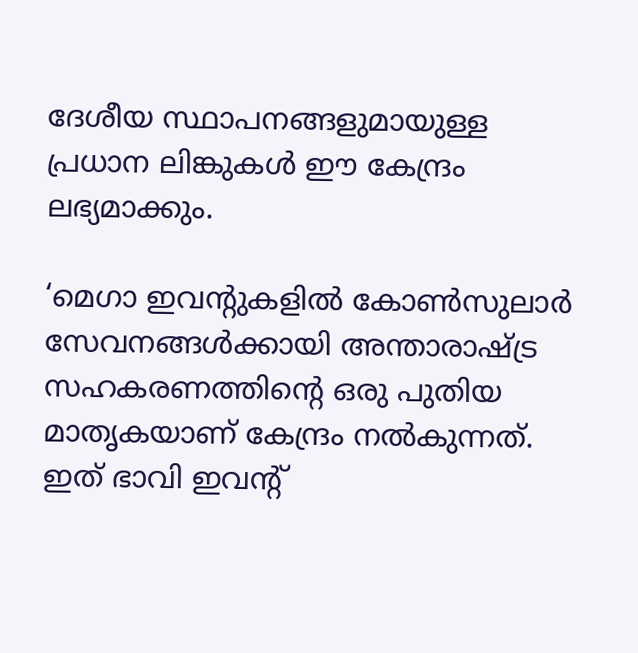ദേശീയ സ്ഥാപനങ്ങളുമായുള്ള പ്രധാന ലിങ്കുകള്‍ ഈ കേന്ദ്രം ലഭ്യമാക്കും.

‘മെഗാ ഇവന്റുകളില്‍ കോണ്‍സുലാര്‍ സേവനങ്ങള്‍ക്കായി അന്താരാഷ്ട്ര സഹകരണത്തിന്റെ ഒരു പുതിയ മാതൃകയാണ് കേന്ദ്രം നല്‍കുന്നത്. ഇത് ഭാവി ഇവന്റ്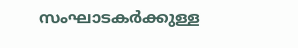സംഘാടകര്‍ക്കുള്ള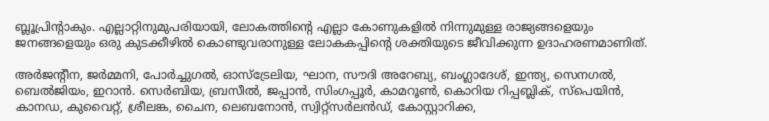ബ്ലൂപ്രിന്റാകും. എല്ലാറ്റിനുമുപരിയായി, ലോകത്തിന്റെ എല്ലാ കോണുകളില്‍ നിന്നുമുള്ള രാജ്യങ്ങളെയും ജനങ്ങളെയും ഒരു കുടക്കീഴില്‍ കൊണ്ടുവരാനുള്ള ലോകകപ്പിന്റെ ശക്തിയുടെ ജീവിക്കുന്ന ഉദാഹരണമാണിത്.

അര്‍ജന്റീന, ജര്‍മ്മനി, പോര്‍ച്ചുഗല്‍, ഓസ്‌ട്രേലിയ, ഘാന, സൗദി അറേബ്യ, ബംഗ്ലാദേശ്, ഇന്ത്യ, സെനഗല്‍, ബെല്‍ജിയം, ഇറാന്‍. സെര്‍ബിയ, ബ്രസീല്‍, ജപ്പാന്‍, സിംഗപ്പൂര്‍, കാമറൂണ്‍, കൊറിയ റിപ്പബ്ലിക്, സ്‌പെയിന്‍, കാനഡ, കുവൈറ്റ്, ശ്രീലങ്ക, ചൈന, ലെബനോന്‍, സ്വിറ്റ്‌സര്‍ലന്‍ഡ്, കോസ്റ്റാറിക്ക,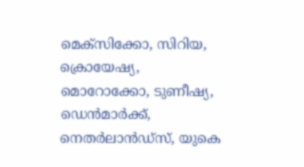മെക്‌സിക്കോ, സിറിയ, ക്രൊയേഷ്യ, മൊറോക്കോ, ടുണീഷ്യ, ഡെന്‍മാര്‍ക്ക്, നെതര്‍ലാന്‍ഡ്‌സ്, യുകെ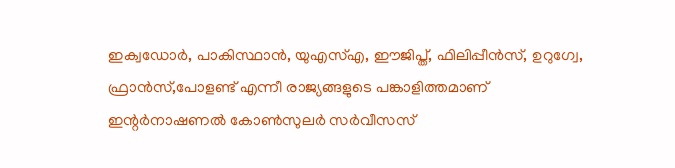ഇക്വഡോര്‍, പാകിസ്ഥാന്‍, യുഎസ്എ, ഈജിപ്ത്, ഫിലിപ്പീന്‍സ്, ഉറുഗ്വേ, ഫ്രാന്‍സ്,പോളണ്ട് എന്നീ രാജ്യങ്ങളുടെ പങ്കാളിത്തമാണ്
ഇന്റര്‍നാഷണല്‍ കോണ്‍സുലര്‍ സര്‍വീസസ്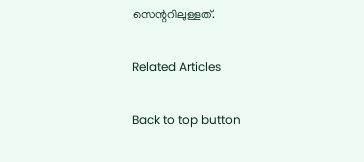സെന്ററിലുള്ളത്.

Related Articles

Back to top button